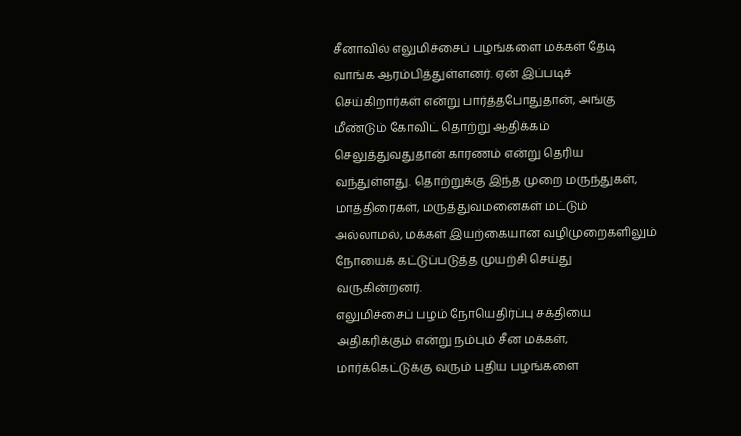சீனாவில் எலுமிச்சைப் பழங்களை மக்கள் தேடி வாங்க ஆரம்பித்துள்ளனர். ஏன் இப்படிச் செய்கிறார்கள் என்று பார்த்தபோதுதான், அங்கு மீண்டும் கோவிட் தொற்று ஆதிக்கம் செலுத்துவதுதான் காரணம் என்று தெரிய வந்துள்ளது. தொற்றுக்கு இந்த முறை மருந்துகள், மாத்திரைகள், மருத்துவமனைகள் மட்டும் அல்லாமல், மக்கள் இயற்கையான வழிமுறைகளிலும் நோயைக் கட்டுப்படுத்த முயற்சி செய்து வருகின்றனர்.
எலுமிச்சைப் பழம் நோயெதிர்ப்பு சக்தியை அதிகரிக்கும் என்று நம்பும் சீன மக்கள், மார்க்கெட்டுக்கு வரும் புதிய பழங்களை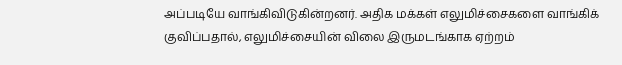அப்படியே வாங்கிவிடுகின்றனர். அதிக மக்கள் எலுமிச்சைகளை வாங்கிக் குவிப்பதால், எலுமிச்சையின் விலை இருமடங்காக ஏற்றம்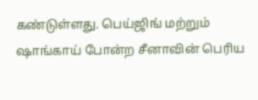கண்டுள்ளது. பெய்ஜிங் மற்றும் ஷாங்காய் போன்ற சீனாவின் பெரிய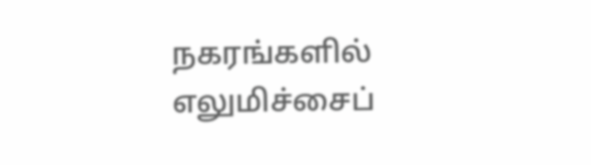நகரங்களில் எலுமிச்சைப்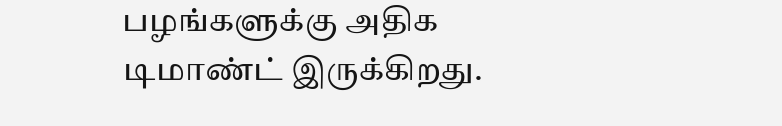பழங்களுக்கு அதிக டிமாண்ட் இருக்கிறது.